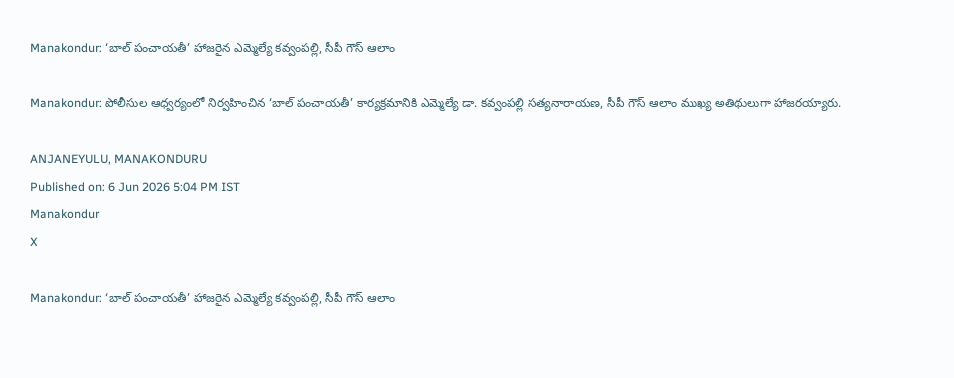Manakondur: ‘బాల్ పంచాయతీ’ హాజరైన ఎమ్మెల్యే కవ్వంపల్లి, సీపీ గౌస్ ఆలాం

Manakondur: పోలీసుల ఆధ్వర్యంలో నిర్వహించిన ‘బాల్ పంచాయతీ’ కార్యక్రమానికి ఎమ్మెల్యే డా. కవ్వంపల్లి సత్యనారాయణ, సీపీ గౌస్ ఆలాం ముఖ్య అతిథులుగా హాజరయ్యారు.

ANJANEYULU, MANAKONDURU
Published on: 6 Jun 2026 5:04 PM IST
Manakondur
X

Manakondur: ‘బాల్ పంచాయతీ’ హాజరైన ఎమ్మెల్యే కవ్వంపల్లి, సీపీ గౌస్ ఆలాం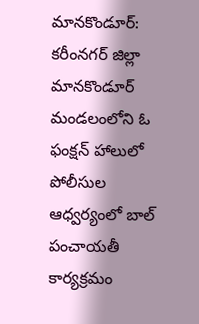మానకొండూర్: కరీంనగర్ జిల్లా మానకొండూర్ మండలంలోని ఓ ఫంక్షన్ హాలులో పోలీసుల ఆధ్వర్యంలో బాల్ పంచాయతీ కార్యక్రమం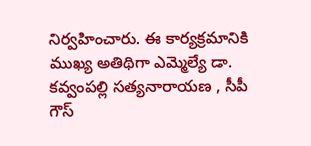నిర్వహించారు. ఈ కార్యక్రమానికి ముఖ్య అతిథిగా ఎమ్మెల్యే డా. కవ్వంపల్లి సత్యనారాయణ , సీపీ గౌస్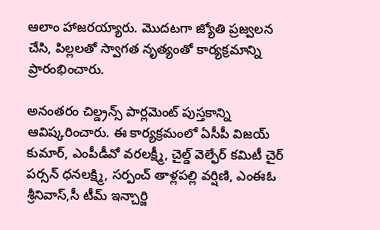ఆలాం హాజరయ్యారు. మొదటగా జ్యోతి ప్రజ్వలన చేసి, పిల్లలతో స్వాగత నృత్యంతో కార్యక్రమాన్ని ప్రారంభించారు.

అనంతరం చిల్డ్రన్స్ పార్లమెంట్ పుస్తకాన్ని ఆవిష్కరించారు. ఈ కార్యక్రమంలో ఏసీపీ విజయ్ కుమార్, ఎంపీడీవో వరలక్ష్మీ, చైల్డ్ వెల్ఫేర్ కమిటీ చైర్ పర్సన్ ధనలక్ష్మి, సర్పంచ్ తాళ్లపల్లి వర్షిణి, ఎంఈఓ శ్రీనివాస్,సీ టీమ్ ఇన్చార్జి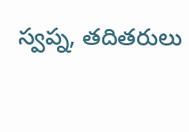స్వప్న, తదితరులు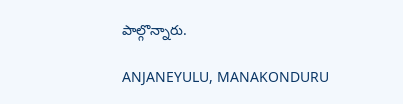పాల్గొన్నారు.

ANJANEYULU, MANAKONDURU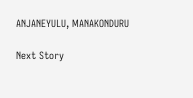ANJANEYULU, MANAKONDURU

Next Story